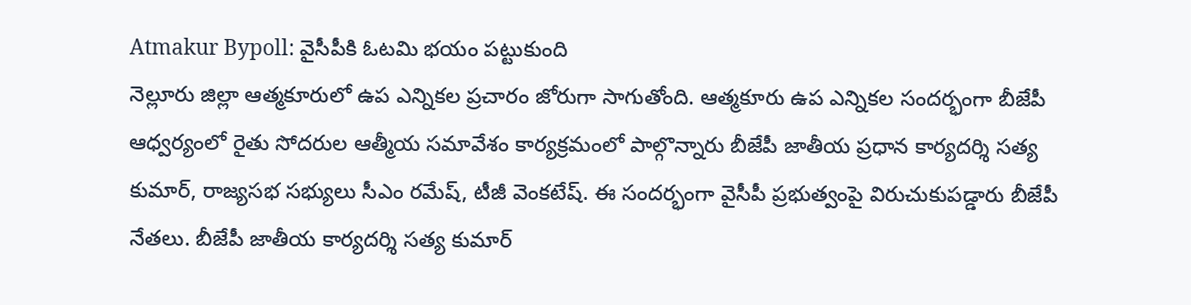Atmakur Bypoll: వైసీపీకి ఓటమి భయం పట్టుకుంది
నెల్లూరు జిల్లా ఆత్మకూరులో ఉప ఎన్నికల ప్రచారం జోరుగా సాగుతోంది. ఆత్మకూరు ఉప ఎన్నికల సందర్భంగా బీజేపీ ఆధ్వర్యంలో రైతు సోదరుల ఆత్మీయ సమావేశం కార్యక్రమంలో పాల్గొన్నారు బీజేపీ జాతీయ ప్రధాన కార్యదర్శి సత్య కుమార్, రాజ్యసభ సభ్యులు సీఎం రమేష్, టీజీ వెంకటేష్. ఈ సందర్భంగా వైసీపీ ప్రభుత్వంపై విరుచుకుపడ్డారు బీజేపీ నేతలు. బీజేపీ జాతీయ కార్యదర్శి సత్య కుమార్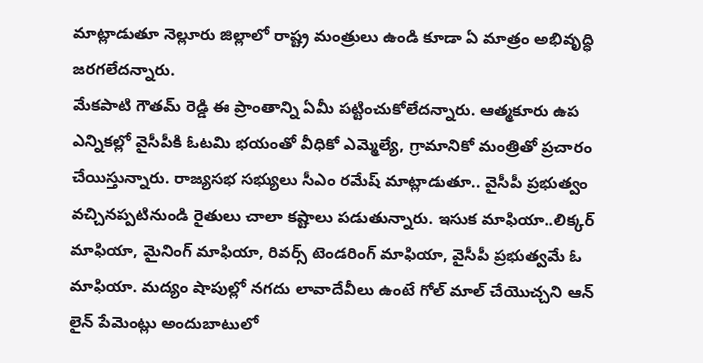మాట్లాడుతూ నెల్లూరు జిల్లాలో రాష్ట్ర మంత్రులు ఉండి కూడా ఏ మాత్రం అభివృద్ధి జరగలేదన్నారు.
మేకపాటి గౌతమ్ రెడ్డి ఈ ప్రాంతాన్ని ఏమీ పట్టించుకోలేదన్నారు. ఆత్మకూరు ఉప ఎన్నికల్లో వైసీపీకి ఓటమి భయంతో వీధికో ఎమ్మెల్యే, గ్రామానికో మంత్రితో ప్రచారం చేయిస్తున్నారు. రాజ్యసభ సభ్యులు సీఎం రమేష్ మాట్లాడుతూ.. వైసీపీ ప్రభుత్వం వచ్చినప్పటినుండి రైతులు చాలా కష్టాలు పడుతున్నారు. ఇసుక మాఫియా..లిక్కర్ మాఫియా, మైనింగ్ మాఫియా, రివర్స్ టెండరింగ్ మాఫియా, వైసీపీ ప్రభుత్వమే ఓ మాఫియా. మద్యం షాపుల్లో నగదు లావాదేవీలు ఉంటే గోల్ మాల్ చేయొచ్చని ఆన్ లైన్ పేమెంట్లు అందుబాటులో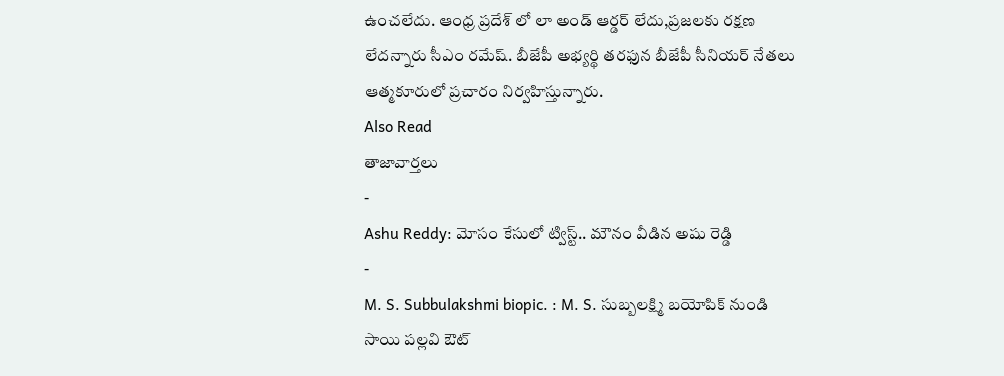ఉంచలేదు. ఆంధ్ర ప్రదేశ్ లో లా అండ్ ఆర్డర్ లేదు,ప్రజలకు రక్షణ లేదన్నారు సీఎం రమేష్. బీజేపీ అభ్యర్థి తరఫున బీజేపీ సీనియర్ నేతలు ఆత్మకూరులో ప్రచారం నిర్వహిస్తున్నారు.
Also Read
తాజావార్తలు
-
Ashu Reddy: మోసం కేసులో ట్విస్ట్.. మౌనం వీడిన అషు రెడ్డి
-
M. S. Subbulakshmi biopic. : M. S. సుబ్బలక్ష్మి బయోపిక్ నుండి సాయి పల్లవి ఔట్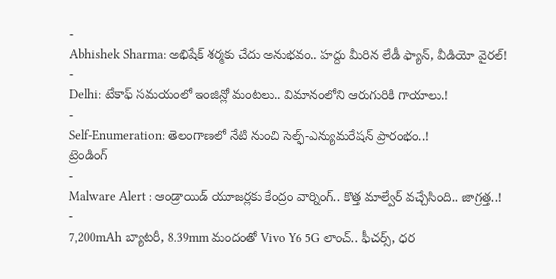-
Abhishek Sharma: అభిషేక్ శర్మకు చేదు అనుభవం.. హద్దు మీరిన లేడీ ఫ్యాన్, వీడియో వైరల్!
-
Delhi: టేకాఫ్ సమయంలో ఇంజిన్లో మంటలు.. విమానంలోని ఆరుగురికి గాయాలు.!
-
Self-Enumeration: తెలంగాణలో నేటి నుంచి సెల్ఫ్-ఎన్యుమరేషన్ ప్రారంభం..!
ట్రెండింగ్
-
Malware Alert : ఆండ్రాయిడ్ యూజర్లకు కేంద్రం వార్నింగ్.. కొత్త మాల్వేర్ వచ్చేసింది.. జాగ్రత్త..!
-
7,200mAh బ్యాటరీ, 8.39mm మందంతో Vivo Y6 5G లాంచ్.. ఫీచర్స్, ధర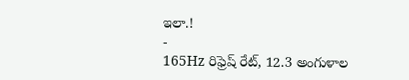ఇలా.!
-
165Hz రిఫ్రెష్ రేట్, 12.3 అంగుళాల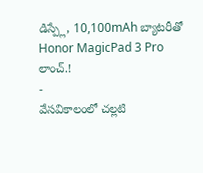డిస్ప్లే, 10,100mAh బ్యాటరీతో Honor MagicPad 3 Pro లాంచ్.!
-
వేసవికాలంలో చల్లటి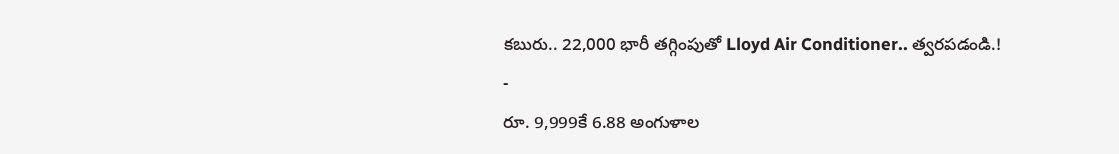కబురు.. 22,000 భారీ తగ్గింపుతో Lloyd Air Conditioner.. త్వరపడండి.!
-
రూ. 9,999కే 6.88 అంగుళాల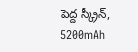పెద్ద స్క్రీన్, 5200mAh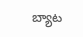బ్యాట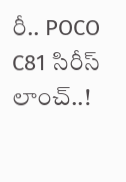రీ.. POCO C81 సిరీస్ లాంచ్..!